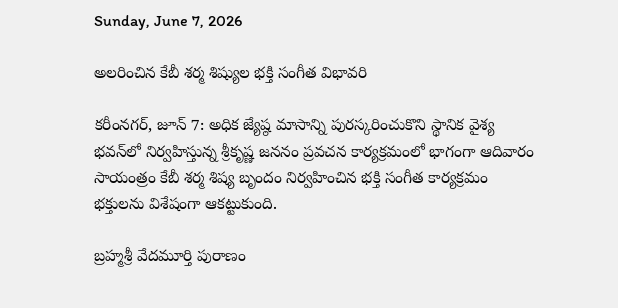Sunday, June 7, 2026

అలరించిన కేబీ శర్మ శిష్యుల భక్తి సంగీత విభావరి

కరీంనగర్, జూన్ 7: అధిక జ్యేష్ఠ మాసాన్ని పురస్కరించుకొని స్థానిక వైశ్య భవన్‌లో నిర్వహిస్తున్న శ్రీకృష్ణ జననం ప్రవచన కార్యక్రమంలో భాగంగా ఆదివారం సాయంత్రం కేబీ శర్మ శిష్య బృందం నిర్వహించిన భక్తి సంగీత కార్యక్రమం భక్తులను విశేషంగా ఆకట్టుకుంది.

బ్రహ్మశ్రీ వేదమూర్తి పురాణం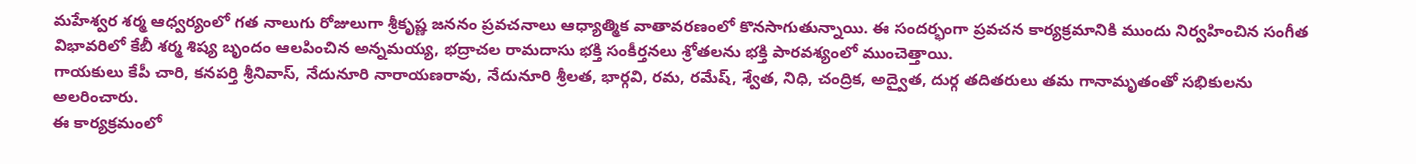మహేశ్వర శర్మ ఆధ్వర్యంలో గత నాలుగు రోజులుగా శ్రీకృష్ణ జననం ప్రవచనాలు ఆధ్యాత్మిక వాతావరణంలో కొనసాగుతున్నాయి. ఈ సందర్భంగా ప్రవచన కార్యక్రమానికి ముందు నిర్వహించిన సంగీత విభావరిలో కేబీ శర్మ శిష్య బృందం ఆలపించిన అన్నమయ్య, భద్రాచల రామదాసు భక్తి సంకీర్తనలు శ్రోతలను భక్తి పారవశ్యంలో ముంచెత్తాయి.
గాయకులు కేపీ చారి, కనపర్తి శ్రీనివాస్, నేదునూరి నారాయణరావు, నేదునూరి శ్రీలత, భార్గవి, రమ, రమేష్, శ్వేత, నిధి, చంద్రిక, అద్వైత, దుర్గ తదితరులు తమ గానామృతంతో సభికులను అలరించారు.
ఈ కార్యక్రమంలో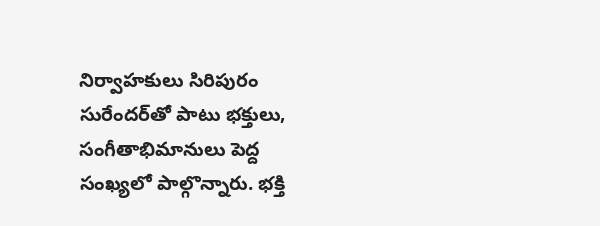నిర్వాహకులు సిరిపురం సురేందర్‌తో పాటు భక్తులు, సంగీతాభిమానులు పెద్ద సంఖ్యలో పాల్గొన్నారు. భక్తి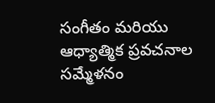సంగీతం మరియు ఆధ్యాత్మిక ప్రవచనాల సమ్మేళనం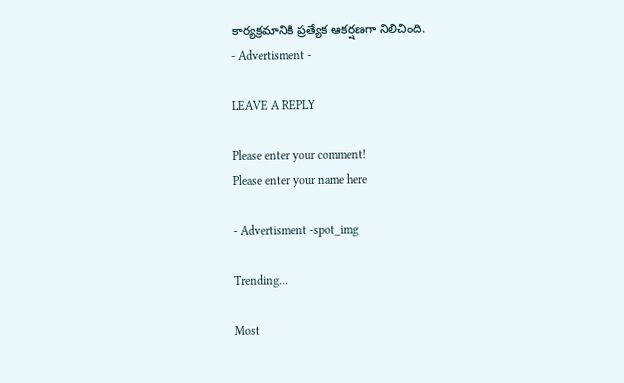కార్యక్రమానికి ప్రత్యేక ఆకర్షణగా నిలిచింది.
- Advertisment -

LEAVE A REPLY

Please enter your comment!
Please enter your name here

- Advertisment -spot_img

Trending...

Most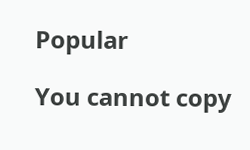Popular

You cannot copy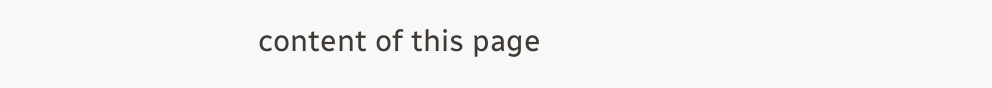content of this page